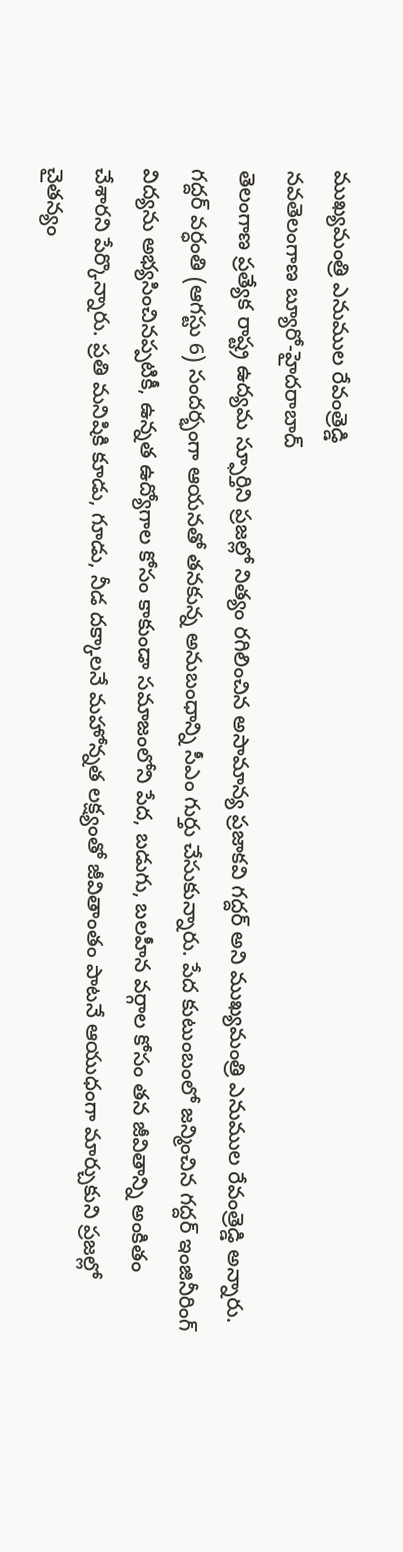ముఖ్యమంత్రి ఎనుముల రేవంత్రెడ్డి
నవతెలంగాణ బ్యూరో-హైదరాబాద్
తెలంగాణ ప్రత్యేక రాష్ట్ర ఉద్యమ స్ఫూర్తిని ప్రజల్లో నిత్యం రగిలించిన అసామాన్య ప్రజాకవి గద్దర్ అని ముఖ్యమంత్రి ఎనుముల రేవంత్రెడ్డి అన్నారు. గద్దర్ వర్ధంతి (ఆగస్టు 6) సందర్భంగా ఆయనతో తనకున్న అనుబంధాన్ని సీఎం గుర్తు చేసుకున్నారు. పేద కుటుంబంలో జన్మించిన గద్దర్ ఇంజినీరింగ్ విద్యను అభ్యసించినప్పటికీ, ఉన్నత ఉద్యోగాల కోసం కాకుండా సమాజంలోని పేద, బడుగు, బలహీన వర్గాల కోసం తన జీవితాన్ని అంకితం చేశారని పేర్కొన్నారు. ప్రతి మనిషికి కూడు, గూడు, నీడ దక్కాలనే మహోన్నత లక్ష్యంతో జీవితాంతం పాటనే ఆయుధంగా మార్చుకుని ప్రజల్లో చైతన్యం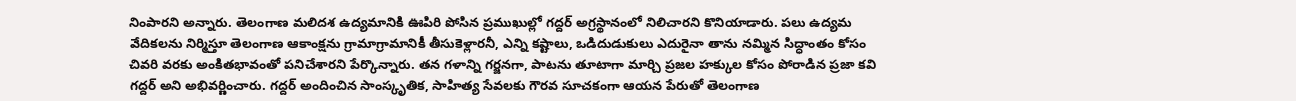నింపారని అన్నారు. తెలంగాణ మలిదశ ఉద్యమానికి ఊపిరి పోసిన ప్రముఖుల్లో గద్దర్ అగ్రస్థానంలో నిలిచారని కొనియాడారు. పలు ఉద్యమ వేదికలను నిర్మిస్తూ తెలంగాణ ఆకాంక్షను గ్రామాగ్రామానికీ తీసుకెళ్లారనీ, ఎన్ని కష్టాలు, ఒడిదుడుకులు ఎదురైనా తాను నమ్మిన సిద్ధాంతం కోసం చివరి వరకు అంకితభావంతో పనిచేశారని పేర్కొన్నారు. తన గళాన్ని గర్జనగా, పాటను తూటాగా మార్చి ప్రజల హక్కుల కోసం పోరాడిన ప్రజా కవి గద్దర్ అని అభివర్ణించారు. గద్దర్ అందించిన సాంస్కృతిక, సాహిత్య సేవలకు గౌరవ సూచకంగా ఆయన పేరుతో తెలంగాణ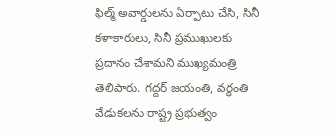ఫిల్మ్ అవార్డులను ఏర్పాటు చేసి, సినీ కళాకారులు, సినీ ప్రముఖులకు ప్రదానం చేశామని ముఖ్యమంత్రి తెలిపారు. గద్దర్ జయంతి, వర్ధంతి వేడుకలను రాష్ట్ర ప్రభుత్వం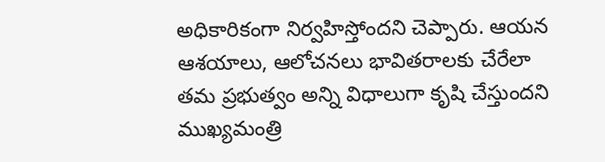అధికారికంగా నిర్వహిస్తోందని చెప్పారు. ఆయన ఆశయాలు, ఆలోచనలు భావితరాలకు చేరేలా తమ ప్రభుత్వం అన్ని విధాలుగా కృషి చేస్తుందని ముఖ్యమంత్రి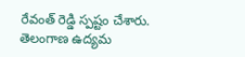రేవంత్ రెడ్డి స్పష్టం చేశారు.
తెలంగాణ ఉద్యమ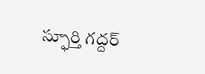స్ఫూర్తి గద్దర్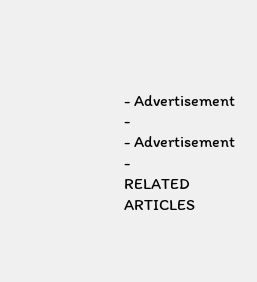- Advertisement -
- Advertisement -
RELATED ARTICLES